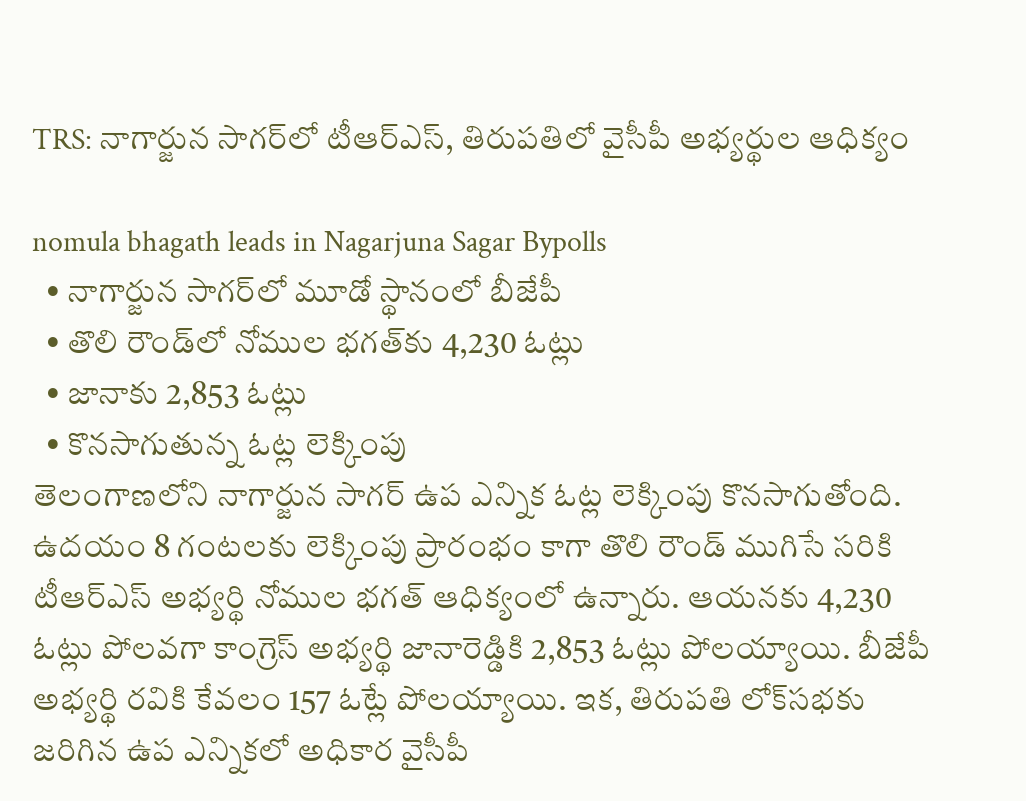TRS: నాగార్జున సాగర్‌లో టీఆర్ఎస్, తిరుపతిలో వైసీపీ అభ్యర్థుల ఆధిక్యం

nomula bhagath leads in Nagarjuna Sagar Bypolls
  • నాగార్జున సాగర్‌లో మూడో స్థానంలో బీజేపీ
  • తొలి రౌండ్‌లో నోముల భగత్‌కు 4,230 ఓట్లు
  • జానాకు 2,853 ఓట్లు
  • కొనసాగుతున్న ఓట్ల లెక్కింపు
తెలంగాణలోని నాగార్జున సాగర్ ఉప ఎన్నిక ఓట్ల లెక్కింపు కొనసాగుతోంది. ఉదయం 8 గంటలకు లెక్కింపు ప్రారంభం కాగా తొలి రౌండ్ ముగిసే సరికి టీఆర్ఎస్ అభ్యర్థి నోముల భగత్ ఆధిక్యంలో ఉన్నారు. ఆయనకు 4,230 ఓట్లు పోలవగా కాంగ్రెస్ అభ్యర్థి జానారెడ్డికి 2,853 ఓట్లు పోలయ్యాయి. బీజేపీ అభ్యర్థి రవికి కేవలం 157 ఓట్లే పోలయ్యాయి. ఇక, తిరుపతి లోక్‌సభకు జరిగిన ఉప ఎన్నికలో అధికార వైసీపీ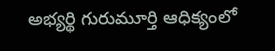అభ్యర్థి గురుమూర్తి ఆధిక్యంలో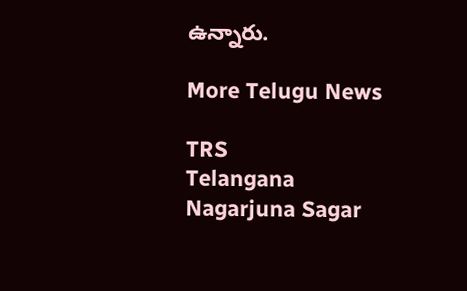ఉన్నారు.

More Telugu News

TRS
Telangana
Nagarjuna Sagar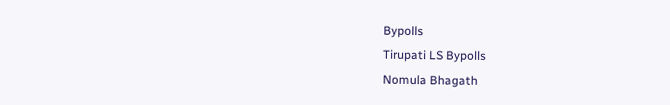Bypolls
Tirupati LS Bypolls
Nomula Bhagath